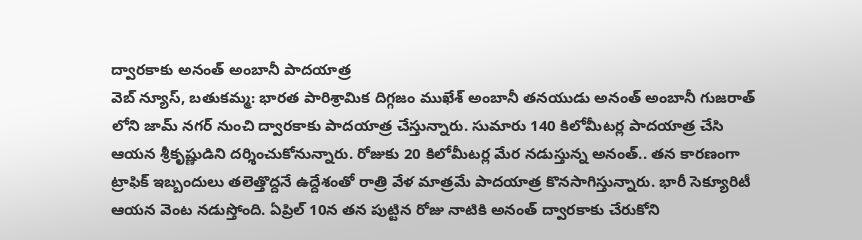ద్వారకాకు అనంత్ అంబానీ పాదయాత్ర
వెబ్ న్యూస్, బతుకమ్మ: భారత పారిశ్రామిక దిగ్గజం ముఖేశ్ అంబానీ తనయుడు అనంత్ అంబానీ గుజరాత్ లోని జామ్ నగర్ నుంచి ద్వారకాకు పాదయాత్ర చేస్తున్నారు. సుమారు 140 కిలోమీటర్ల పాదయాత్ర చేసి ఆయన శ్రీకృష్ణుడిని దర్శించుకోనున్నారు. రోజుకు 20 కిలోమీటర్ల మేర నడుస్తున్న అనంత్.. తన కారణంగా ట్రాఫిక్ ఇబ్బందులు తలెత్తొద్దనే ఉద్దేశంతో రాత్రి వేళ మాత్రమే పాదయాత్ర కొనసాగిస్తున్నారు. భారీ సెక్యూరిటీ ఆయన వెంట నడుస్తోంది. ఏప్రిల్ 10న తన పుట్టిన రోజు నాటికి అనంత్ ద్వారకాకు చేరుకోని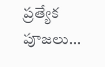ప్రత్యేక పూజలు...